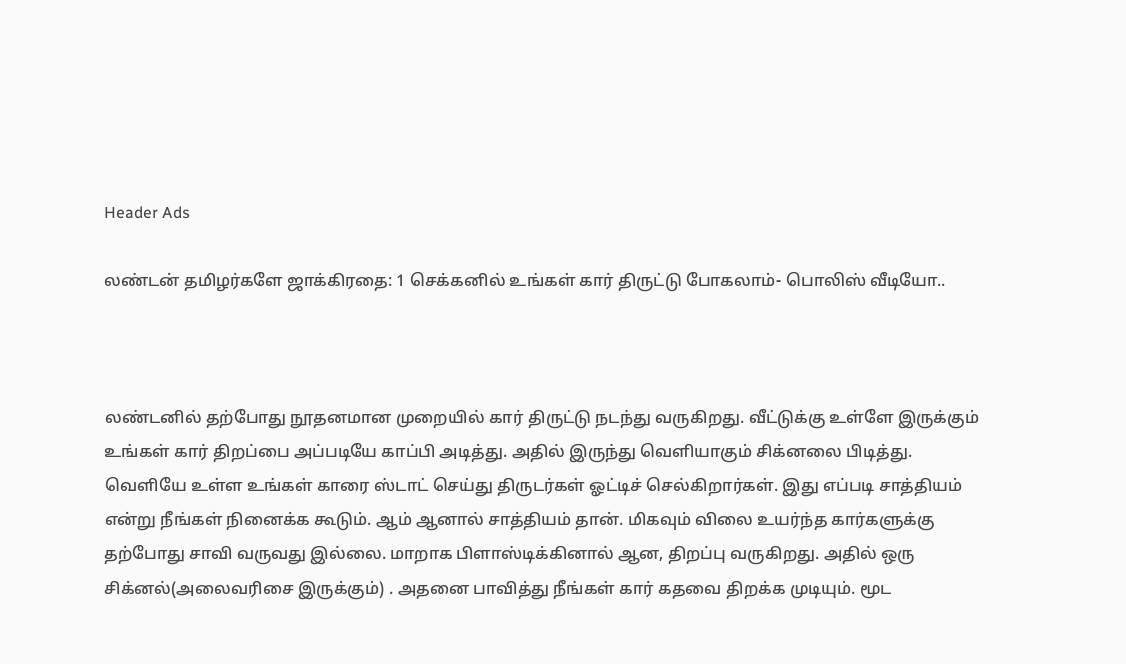Header Ads

லண்டன் தமிழர்களே ஜாக்கிரதை: 1 செக்கனில் உங்கள் கார் திருட்டு போகலாம்- பொலிஸ் வீடியோ..



லண்டனில் தற்போது நூதனமான முறையில் கார் திருட்டு நடந்து வருகிறது. வீட்டுக்கு உள்ளே இருக்கும் உங்கள் கார் திறப்பை அப்படியே காப்பி அடித்து. அதில் இருந்து வெளியாகும் சிக்னலை பிடித்து. வெளியே உள்ள உங்கள் காரை ஸ்டாட் செய்து திருடர்கள் ஓட்டிச் செல்கிறார்கள். இது எப்படி சாத்தியம் என்று நீங்கள் நினைக்க கூடும். ஆம் ஆனால் சாத்தியம் தான். மிகவும் விலை உயர்ந்த கார்களுக்கு தற்போது சாவி வருவது இல்லை. மாறாக பிளாஸ்டிக்கினால் ஆன, திறப்பு வருகிறது. அதில் ஒரு சிக்னல்(அலைவரிசை இருக்கும்) . அதனை பாவித்து நீங்கள் கார் கதவை திறக்க முடியும். மூட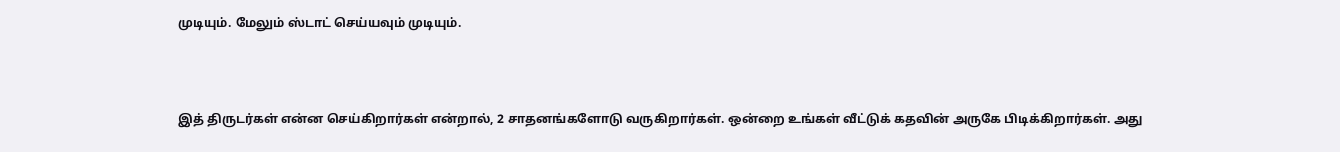முடியும். மேலும் ஸ்டாட் செய்யவும் முடியும்.



இத் திருடர்கள் என்ன செய்கிறார்கள் என்றால், 2 சாதனங்களோடு வருகிறார்கள். ஒன்றை உங்கள் வீட்டுக் கதவின் அருகே பிடிக்கிறார்கள். அது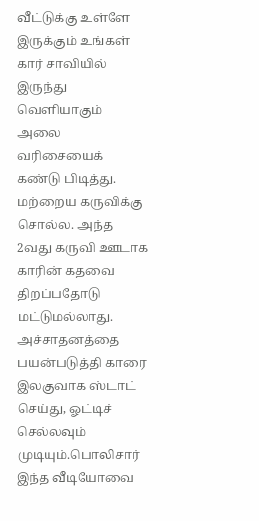வீட்டுக்கு உள்ளே இருக்கும் உங்கள் கார் சாவியில் இருந்து வெளியாகும் அலை வரிசையைக் கண்டு பிடித்து. மற்றைய கருவிக்கு சொல்ல. அந்த 2வது கருவி ஊடாக காரின் கதவை திறப்பதோடு மட்டுமல்லாது. அச்சாதனத்தை பயன்படுத்தி காரை இலகுவாக ஸ்டாட் செய்து, ஓட்டிச் செல்லவும் முடியும்.பொலிசார் இந்த வீடியோவை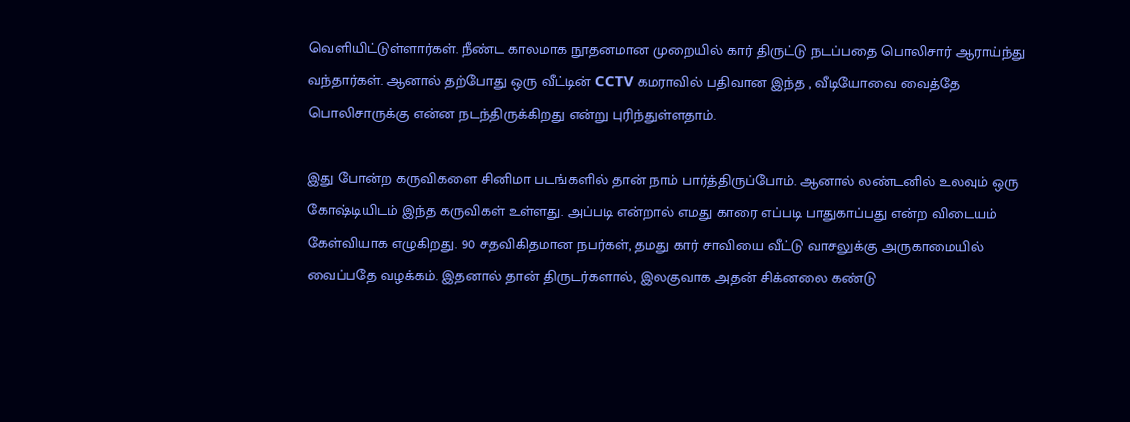வெளியிட்டுள்ளார்கள். நீண்ட காலமாக நூதனமான முறையில் கார் திருட்டு நடப்பதை பொலிசார் ஆராய்ந்து வந்தார்கள். ஆனால் தற்போது ஒரு வீட்டின் CCTV கமராவில் பதிவான இந்த , வீடியோவை வைத்தே பொலிசாருக்கு என்ன நடந்திருக்கிறது என்று புரிந்துள்ளதாம்.

இது போன்ற கருவிகளை சினிமா படங்களில் தான் நாம் பார்த்திருப்போம். ஆனால் லண்டனில் உலவும் ஒரு கோஷ்டியிடம் இந்த கருவிகள் உள்ளது. அப்படி என்றால் எமது காரை எப்படி பாதுகாப்பது என்ற விடையம் கேள்வியாக எழுகிறது. 90 சதவிகிதமான நபர்கள், தமது கார் சாவியை வீட்டு வாசலுக்கு அருகாமையில் வைப்பதே வழக்கம். இதனால் தான் திருடர்களால், இலகுவாக அதன் சிக்னலை கண்டு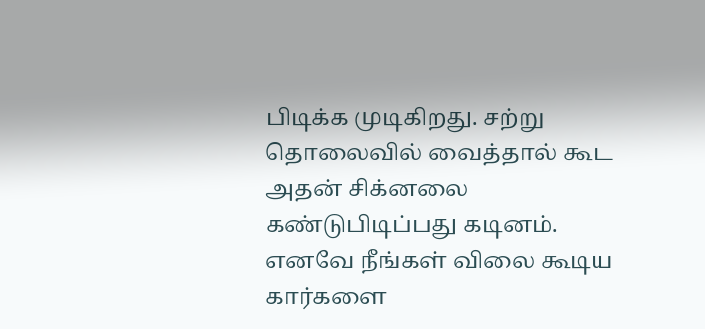பிடிக்க முடிகிறது. சற்று தொலைவில் வைத்தால் கூட அதன் சிக்னலை கண்டுபிடிப்பது கடினம். எனவே நீங்கள் விலை கூடிய கார்களை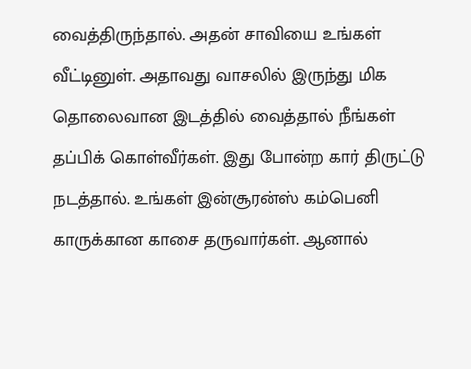வைத்திருந்தால். அதன் சாவியை உங்கள் வீட்டினுள். அதாவது வாசலில் இருந்து மிக தொலைவான இடத்தில் வைத்தால் நீங்கள் தப்பிக் கொள்வீர்கள். இது போன்ற கார் திருட்டு நடத்தால். உங்கள் இன்சூரன்ஸ் கம்பெனி காருக்கான காசை தருவார்கள். ஆனால்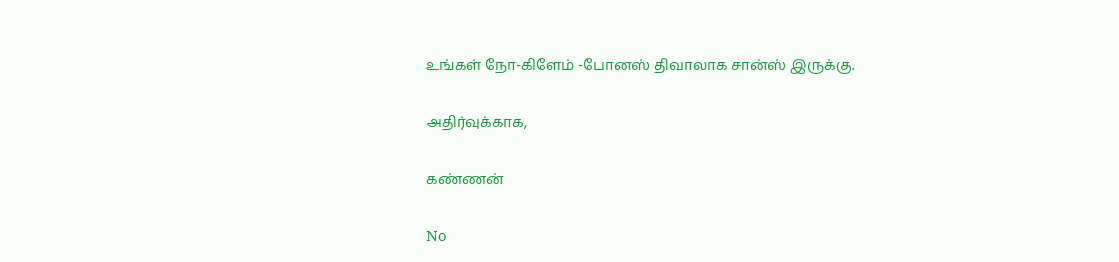உங்கள் நோ-கிளேம் -போனஸ் திவாலாக சான்ஸ் இருக்கு.

அதிர்வுக்காக,

கண்ணன்

No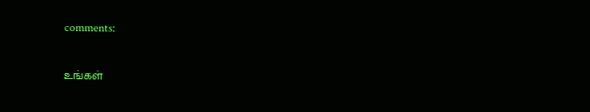comments:

உங்கள்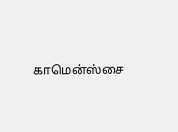காமென்ஸ்சை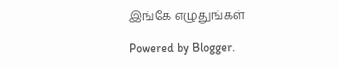இங்கே எழுதுங்கள்

Powered by Blogger.